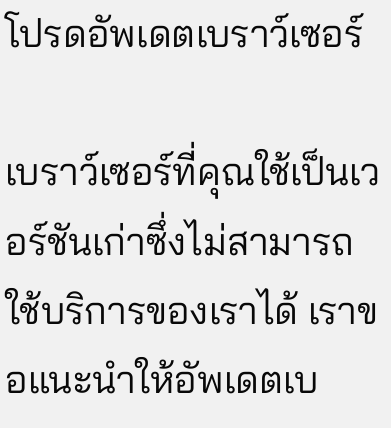โปรดอัพเดตเบราว์เซอร์

เบราว์เซอร์ที่คุณใช้เป็นเวอร์ชันเก่าซึ่งไม่สามารถใช้บริการของเราได้ เราขอแนะนำให้อัพเดตเบ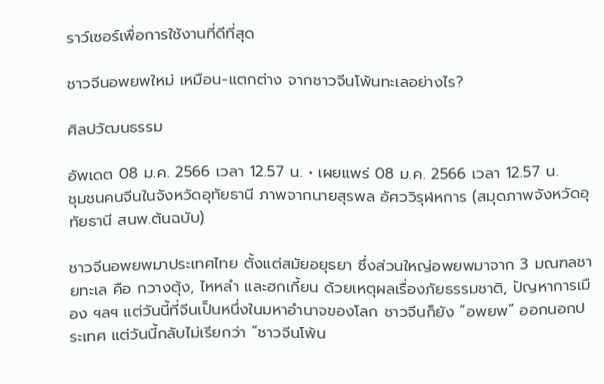ราว์เซอร์เพื่อการใช้งานที่ดีที่สุด

ชาวจีนอพยพใหม่ เหมือน-แตกต่าง จากชาวจีนโพ้นทะเลอย่างไร?

ศิลปวัฒนธรรม

อัพเดต 08 ม.ค. 2566 เวลา 12.57 น. • เผยแพร่ 08 ม.ค. 2566 เวลา 12.57 น.
ชุมชนคนจีนในจังหวัดอุทัยธานี ภาพจากนายสุรพล อัศววิรุฬหการ (สมุดภาพจังหวัดอุทัยธานี สนพ.ต้นฉบับ)

ชาวจีนอพยพมาประเทศไทย ตั้งแต่สมัยอยุธยา ซึ่งส่วนใหญ่อพยพมาจาก 3 มณฑลชายทะเล คือ กวางตุ้ง, ไหหลำ และฮกเกี้ยน ด้วยเหตุผลเรื่องภัยธรรมชาติ, ปัญหาการเมือง ฯลฯ แต่วันนี้ที่จีนเป็นหนึ่งในมหาอำนาจของโลก ชาวจีนก็ยัง “อพยพ” ออกนอกประเทศ แต่วันนี้กลับไม่เรียกว่า “ชาวจีนโพ้น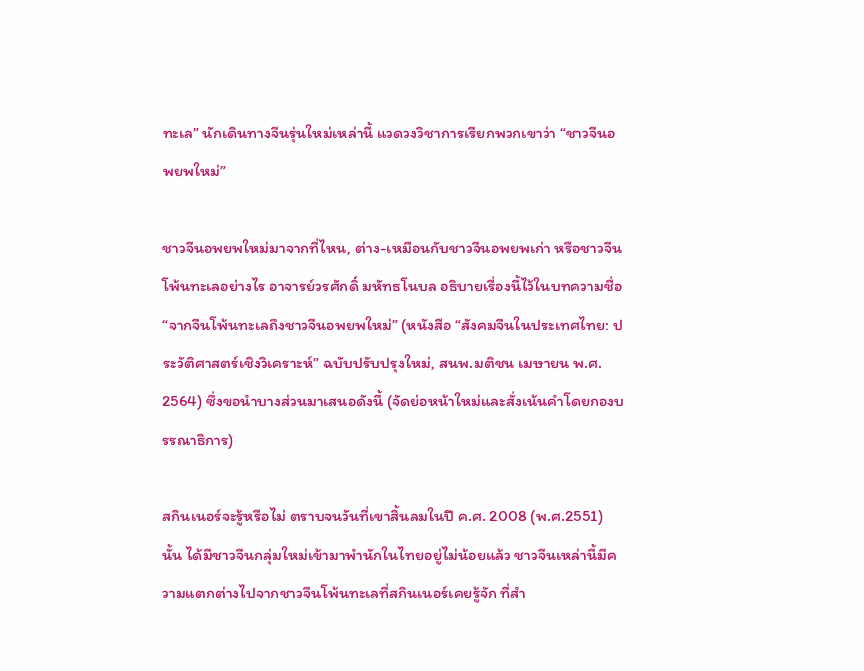ทะเล” นักเดินทางจีนรุ่นใหม่เหล่านี้ แวดวงวิชาการเรียกพวกเขาว่า “ชาวจีนอพยพใหม่”

ชาวจีนอพยพใหม่มาจากที่ไหน, ต่าง-เหมือนกับชาวจีนอพยพเก่า หรือชาวจีนโพ้นทะเลอย่างไร อาจารย์วรศักดิ์ มหัทธโนบล อธิบายเรื่องนี้ไว้ในบทความชื่อ “จากจีนโพ้นทะเลถึงชาวจีนอพยพใหม่” (หนังสือ “สังคมจีนในประเทศไทย: ประวัติศาสตร์เชิงวิเคราะห์” ฉบับปรับปรุงใหม่, สนพ.มติชน เมษายน พ.ศ. 2564) ซึ่งขอนำบางส่วนมาเสนอดังนี้ (จัดย่อหน้าใหม่และสั่งเน้นคำโดยกองบรรณาธิการ)

สกินเนอร์จะรู้หรือไม่ ตราบจนวันที่เขาสิ้นลมในปี ค.ศ. 2008 (พ.ศ.2551) นั้น ได้มีชาวจีนกลุ่มใหม่เข้ามาพำนักในไทยอยู่ไม่น้อยแล้ว ชาวจีนเหล่านี้มีความแตกต่างไปจากชาวจีนโพ้นทะเลที่สกินเนอร์เคยรู้จัก ที่สำ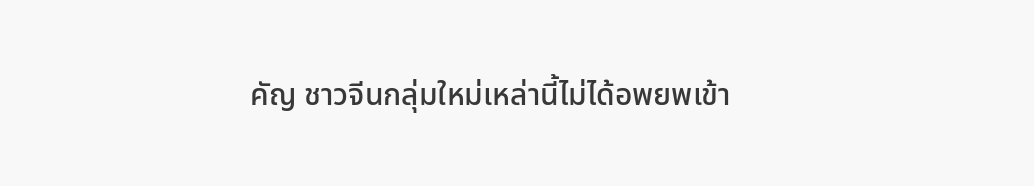คัญ ชาวจีนกลุ่มใหม่เหล่านี้ไม่ได้อพยพเข้า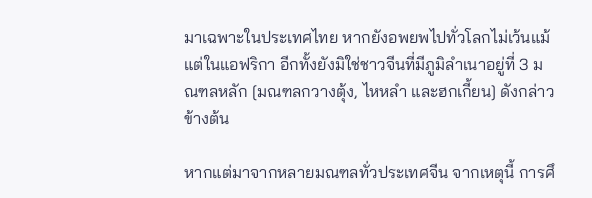มาเฉพาะในประเทศไทย หากยังอพยพไปทั่วโลกไม่เว้นแม้แต่ในแอฟริกา อีกทั้งยังมิใช่ชาวจีนที่มีภูมิลำเนาอยู่ที่ 3 มณฑลหลัก [มณฑลกวางตุ้ง, ไหหลำ และฮกเกี้ยน] ดังกล่าวข้างต้น

หากแต่มาจากหลายมณฑลทั่วประเทศจีน จากเหตุนี้ การศึ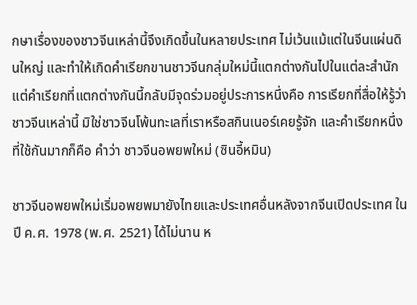กษาเรื่องของชาวจีนเหล่านี้จึงเกิดขึ้นในหลายประเทศ ไม่เว้นแม้แต่ในจีนแผ่นดินใหญ่ และทำให้เกิดคำเรียกขานชาวจีนกลุ่มใหม่นี้แตกต่างกันไปในแต่ละสำนัก แต่คำเรียกที่แตกต่างกันนี้กลับมีจุดร่วมอยู่ประการหนึ่งคือ การเรียกที่สื่อให้รู้ว่า ชาวจีนเหล่านี้ มิใช่ชาวจีนโพ้นทะเลที่เราหรือสกินเนอร์เคยรู้จัก และคำเรียกหนึ่งที่ใช้กันมากก็คือ คำว่า ชาวจีนอพยพใหม่ (ซินอี้หมิน)

ชาวจีนอพยพใหม่เริ่มอพยพมายังไทยและประเทศอื่นหลังจากจีนเปิดประเทศ ในปี ค.ศ. 1978 (พ.ศ. 2521) ได้ไม่นาน ห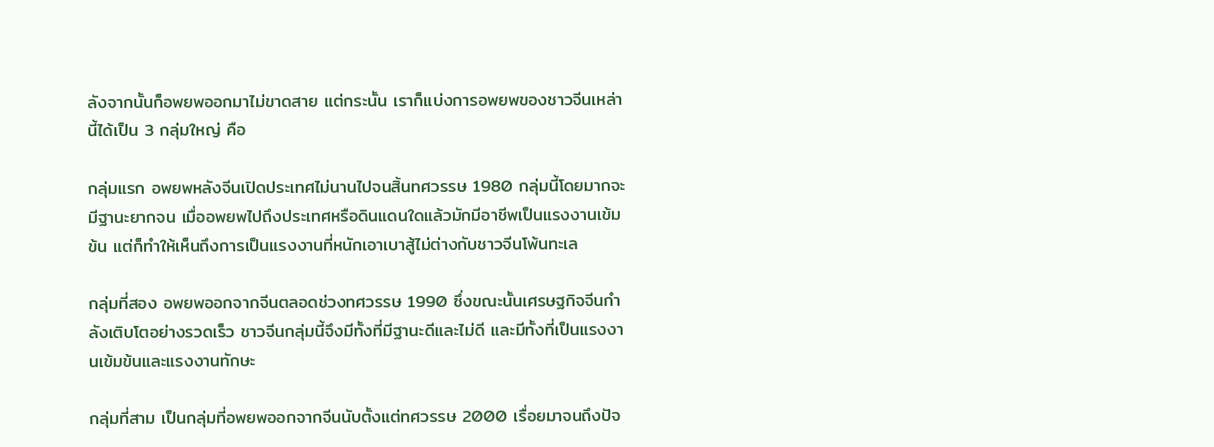ลังจากนั้นก็อพยพออกมาไม่ขาดสาย แต่กระนั้น เราก็แบ่งการอพยพของชาวจีนเหล่านี้ได้เป็น 3 กลุ่มใหญ่ คือ

กลุ่มแรก อพยพหลังจีนเปิดประเทศไม่นานไปจนสิ้นทศวรรษ 1980 กลุ่มนี้โดยมากจะมีฐานะยากจน เมื่ออพยพไปถึงประเทศหรือดินแดนใดแล้วมักมีอาชีพเป็นแรงงานเข้มข้น แต่ก็ทำให้เห็นถึงการเป็นแรงงานที่หนักเอาเบาสู้ไม่ต่างกับชาวจีนโพ้นทะเล

กลุ่มที่สอง อพยพออกจากจีนตลอดช่วงทศวรรษ 1990 ซึ่งขณะนั้นเศรษฐกิจจีนกำลังเติบโตอย่างรวดเร็ว ชาวจีนกลุ่มนี้จึงมีทั้งที่มีฐานะดีและไม่ดี และมีทั้งที่เป็นแรงงานเข้มข้นและแรงงานทักษะ

กลุ่มที่สาม เป็นกลุ่มที่อพยพออกจากจีนนับตั้งแต่ทศวรรษ 2000 เรื่อยมาจนถึงปัจ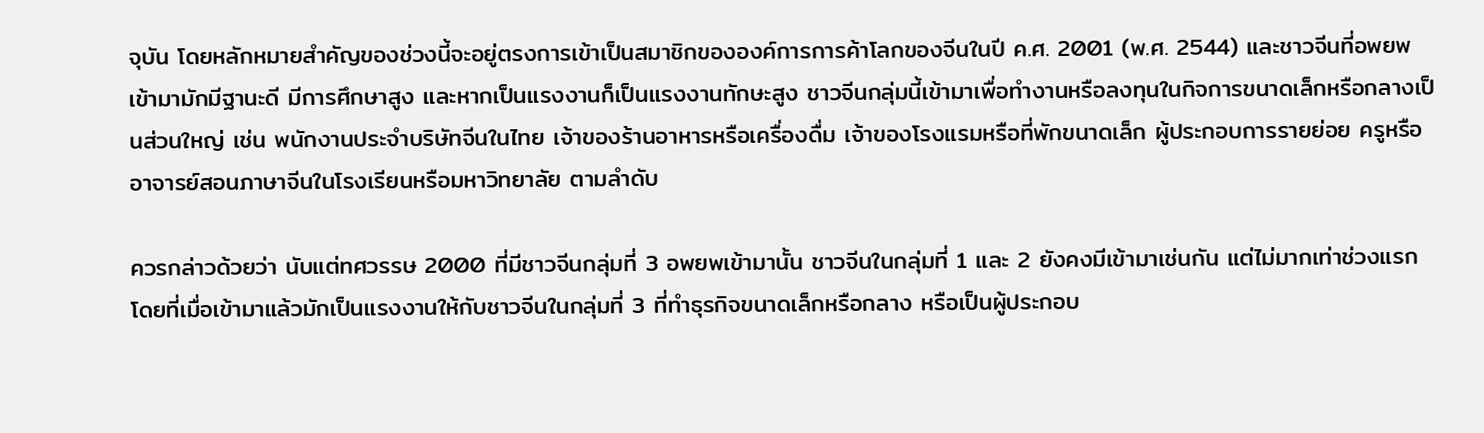จุบัน โดยหลักหมายสำคัญของช่วงนี้จะอยู่ตรงการเข้าเป็นสมาชิกขององค์การการค้าโลกของจีนในปี ค.ศ. 2001 (พ.ศ. 2544) และชาวจีนที่อพยพเข้ามามักมีฐานะดี มีการศึกษาสูง และหากเป็นแรงงานก็เป็นแรงงานทักษะสูง ชาวจีนกลุ่มนี้เข้ามาเพื่อทำงานหรือลงทุนในกิจการขนาดเล็กหรือกลางเป็นส่วนใหญ่ เช่น พนักงานประจำบริษัทจีนในไทย เจ้าของร้านอาหารหรือเครื่องดื่ม เจ้าของโรงแรมหรือที่พักขนาดเล็ก ผู้ประกอบการรายย่อย ครูหรืออาจารย์สอนภาษาจีนในโรงเรียนหรือมหาวิทยาลัย ตามลำดับ

ควรกล่าวด้วยว่า นับแต่ทศวรรษ 2000 ที่มีชาวจีนกลุ่มที่ 3 อพยพเข้ามานั้น ชาวจีนในกลุ่มที่ 1 และ 2 ยังคงมีเข้ามาเช่นกัน แต่ไม่มากเท่าช่วงแรก โดยที่เมื่อเข้ามาแล้วมักเป็นแรงงานให้กับชาวจีนในกลุ่มที่ 3 ที่ทำธุรกิจขนาดเล็กหรือกลาง หรือเป็นผู้ประกอบ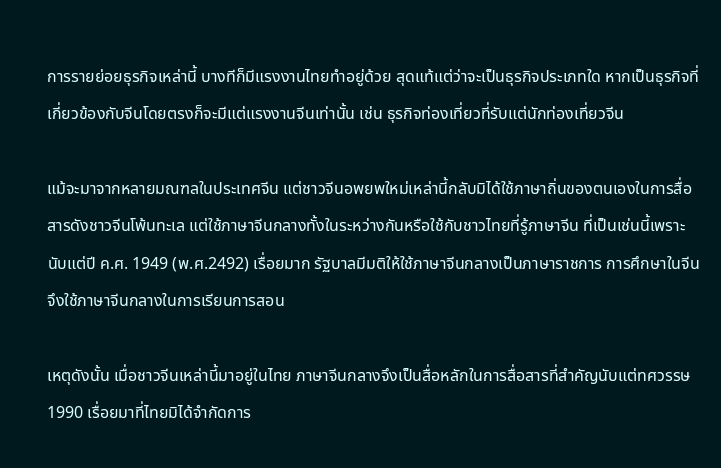การรายย่อยธุรกิจเหล่านี้ บางทีก็มีแรงงานไทยทำอยู่ด้วย สุดแท้แต่ว่าจะเป็นธุรกิจประเภทใด หากเป็นธุรกิจที่เกี่ยวข้องกับจีนโดยตรงก็จะมีแต่แรงงานจีนเท่านั้น เช่น ธุรกิจท่องเที่ยวที่รับแต่นักท่องเที่ยวจีน

แม้จะมาจากหลายมณฑลในประเทศจีน แต่ชาวจีนอพยพใหม่เหล่านี้กลับมิได้ใช้ภาษาถิ่นของตนเองในการสื่อสารดังชาวจีนโพ้นทะเล แต่ใช้ภาษาจีนกลางทั้งในระหว่างกันหรือใช้กับชาวไทยที่รู้ภาษาจีน ที่เป็นเช่นนี้เพราะนับแต่ปี ค.ศ. 1949 (พ.ศ.2492) เรื่อยมาก รัฐบาลมีมติให้ใช้ภาษาจีนกลางเป็นภาษาราชการ การศึกษาในจีนจึงใช้ภาษาจีนกลางในการเรียนการสอน

เหตุดังนั้น เมื่อชาวจีนเหล่านี้มาอยู่ในไทย ภาษาจีนกลางจึงเป็นสื่อหลักในการสื่อสารที่สำคัญนับแต่ทศวรรษ 1990 เรื่อยมาที่ไทยมิได้จำกัดการ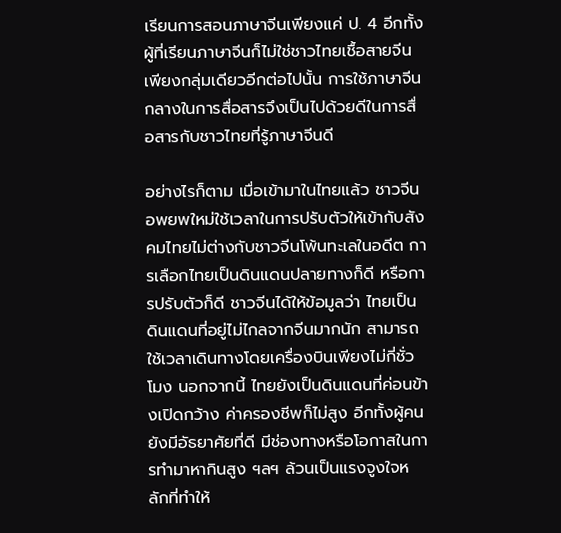เรียนการสอนภาษาจีนเพียงแค่ ป. 4 อีกทั้งผู้ที่เรียนภาษาจีนก็ไม่ใช่ชาวไทยเชื้อสายจีนเพียงกลุ่มเดียวอีกต่อไปนั้น การใช้ภาษาจีนกลางในการสื่อสารจึงเป็นไปด้วยดีในการสื่อสารกับชาวไทยที่รู้ภาษาจีนดี

อย่างไรก็ตาม เมื่อเข้ามาในไทยแล้ว ชาวจีนอพยพใหม่ใช้เวลาในการปรับตัวให้เข้ากับสังคมไทยไม่ต่างกับชาวจีนโพ้นทะเลในอดีต การเลือกไทยเป็นดินแดนปลายทางก็ดี หรือการปรับตัวก็ดี ชาวจีนได้ให้ข้อมูลว่า ไทยเป็นดินแดนที่อยู่ไม่ไกลจากจีนมากนัก สามารถใช้เวลาเดินทางโดยเครื่องบินเพียงไม่กี่ชั่วโมง นอกจากนี้ ไทยยังเป็นดินแดนที่ค่อนข้างเปิดกว้าง ค่าครองชีพก็ไม่สูง อีกทั้งผู้คนยังมีอัธยาศัยที่ดี มีช่องทางหรือโอกาสในการทำมาหากินสูง ฯลฯ ล้วนเป็นแรงจูงใจหลักที่ทำให้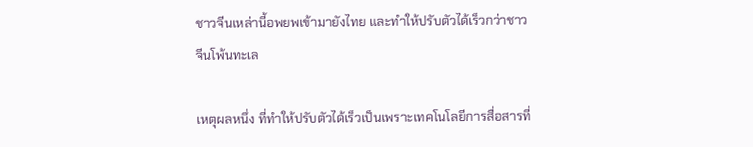ชาวจีนเหล่านี้อพยพเข้ามายังไทย และทำให้ปรับตัวได้เร็วกว่าชาวจีนโพ้นทะเล

เหตุผลหนึ่ง ที่ทำให้ปรับตัวได้เร็วเป็นเพราะเทคโนโลยีการสื่อสารที่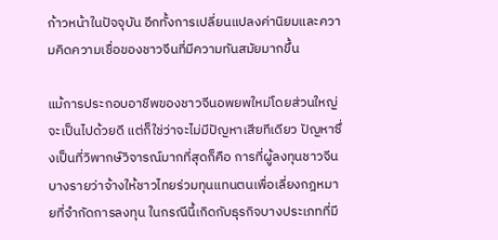ก้าวหน้าในปัจจุบัน อีกทั้งการเปลี่ยนแปลงค่านิยมและความคิดความเชื่อของชาวจีนที่มีความทันสมัยมากขึ้น

แม้การประกอบอาชีพของชาวจีนอพยพใหม่โดยส่วนใหญ่จะเป็นไปด้วยดี แต่ก็ใช่ว่าจะไม่มีปัญหาเสียทีเดียว ปัญหาซึ่งเป็นที่วิพากษ์วิจารณ์มากที่สุดก็คือ การที่ผู้ลงทุนชาวจีนบางรายว่าจ้างให้ชาวไทยร่วมทุนแทนตนเพื่อเลี่ยงกฎหมายที่จำกัดการลงทุน ในกรณีนี้เกิดกับธุรกิจบางประเภทที่มี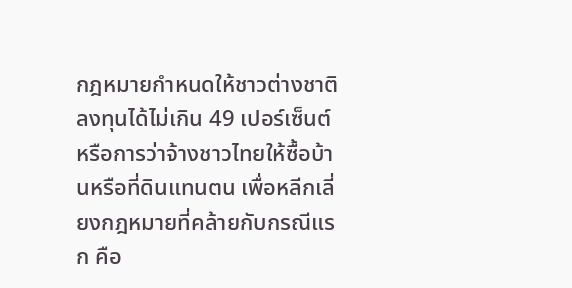กฎหมายกำหนดให้ชาวต่างชาติลงทุนได้ไม่เกิน 49 เปอร์เซ็นต์ หรือการว่าจ้างชาวไทยให้ซื้อบ้านหรือที่ดินแทนตน เพื่อหลีกเลี่ยงกฎหมายที่คล้ายกับกรณีแรก คือ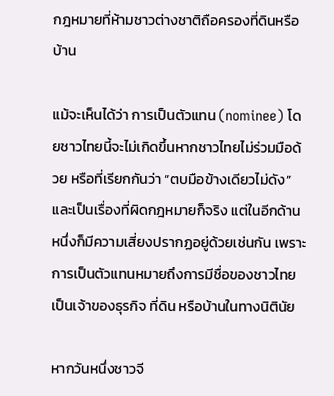กฎหมายที่ห้ามชาวต่างชาติถือครองที่ดินหรือบ้าน

แม้จะเห็นได้ว่า การเป็นตัวแทน (nominee) โดยชาวไทยนี้จะไม่เกิดขึ้นหากชาวไทยไม่ร่วมมือด้วย หรือที่เรียกกันว่า “ตบมือข้างเดียวไม่ดัง” และเป็นเรื่องที่ผิดกฎหมายก็จริง แต่ในอีกด้านหนึ่งก็มีความเสี่ยงปรากฏอยู่ด้วยเช่นกัน เพราะการเป็นตัวแทนหมายถึงการมีชื่อของชาวไทยเป็นเจ้าของธุรกิจ ที่ดิน หรือบ้านในทางนิตินัย

หากวันหนึ่งชาวจี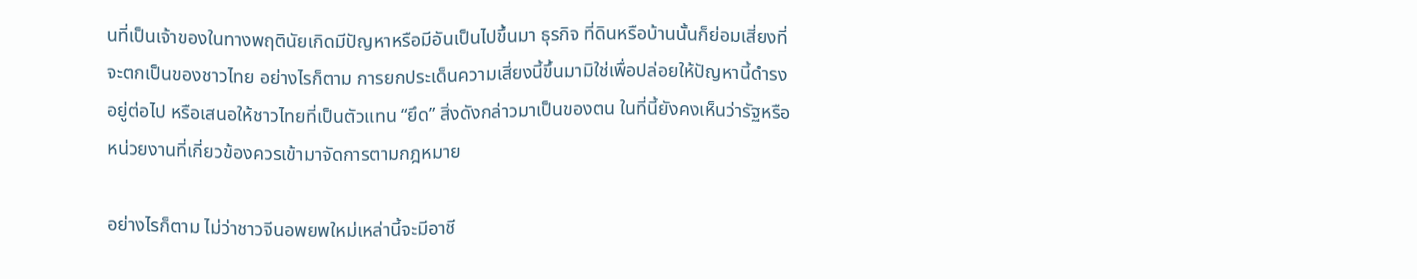นที่เป็นเจ้าของในทางพฤตินัยเกิดมีปัญหาหรือมีอันเป็นไปขึ้นมา ธุรกิจ ที่ดินหรือบ้านนั้นก็ย่อมเสี่ยงที่จะตกเป็นของชาวไทย อย่างไรก็ตาม การยกประเด็นความเสี่ยงนี้ขึ้นมามิใช่เพื่อปล่อยให้ปัญหานี้ดำรงอยู่ต่อไป หรือเสนอให้ชาวไทยที่เป็นตัวแทน “ยึด” สิ่งดังกล่าวมาเป็นของตน ในที่นี้ยังคงเห็นว่ารัฐหรือหน่วยงานที่เกี่ยวข้องควรเข้ามาจัดการตามกฎหมาย

อย่างไรก็ตาม ไม่ว่าชาวจีนอพยพใหม่เหล่านี้จะมีอาชี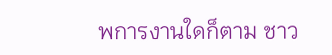พการงานใดก็ตาม ชาว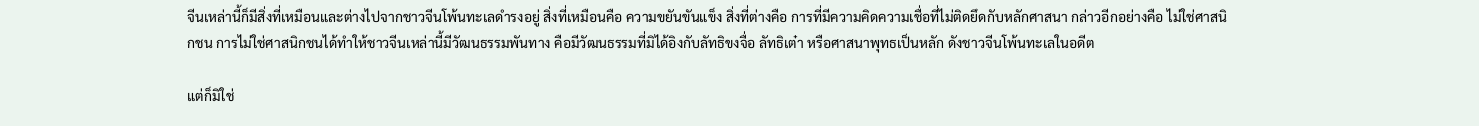จีนเหล่านี้ก็มีสิ่งที่เหมือนและต่างไปจากชาวจีนโพ้นทะเลดำรงอยู่ สิ่งที่เหมือนคือ ความขยันขันแข็ง สิ่งที่ต่างคือ การที่มีความคิดความเชื่อที่ไม่ติดยึดกับหลักศาสนา กล่าวอีกอย่างคือ ไม่ใช่ศาสนิกชน การไม่ใช่ศาสนิกชนได้ทำให้ชาวจีนเหล่านี้มีวัฒนธรรมพันทาง คือมีวัฒนธรรมที่มิได้อิงกับลัทธิขงจื่อ ลัทธิเต๋า หรือศาสนาพุทธเป็นหลัก ดังชาวจีนโพ้นทะเลในอดีต

แต่ก็มิใช่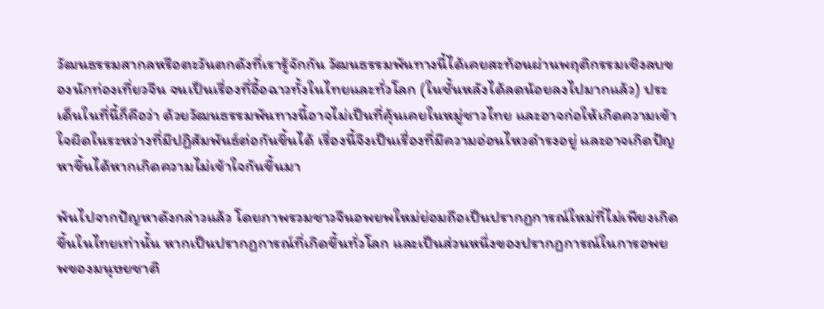วัฒนธรรมสากลหรือตะวันตกดังที่เรารู้จักกัน วัฒนธรรมพันทางนี้ได้เคยสะท้อนผ่านพฤติกรรมเชิงลบของนักท่องเที่ยวจีน จนเป็นเรื่องที่อื้อฉาวทั้งในไทยและทั่วโลก (ในชั้นหลังได้ลดน้อยลงไปมากแล้ว) ประเด็นในที่นี้ก็คือว่า ด้วยวัฒนธรรมพันทางนี้อาจไม่เป็นที่คุ้นเคยในหมู่ชาวไทย และอาจก่อให้เกิดความเข้าใจผิดในระหว่างที่มีปฏิสัมพันธ์ต่อกันขึ้นได้ เรื่องนี้จึงเป็นเรื่องที่มีความอ่อนไหวดำรงอยู่ และอาจเกิดปัญหาขึ้นได้หากเกิดความไม่เข้าใจกันขึ้นมา

พ้นไปจากปัญหาดังกล่าวแล้ว โดยภาพรวมชาวจีนอพยพใหม่ย่อมถือเป็นปรากฏการณ์ใหม่ที่ไม่เพียงเกิดขึ้นในไทยเท่านั้น หากเป็นปรากฏการณ์ที่เกิดขึ้นทั่วโลก และเป็นส่วนหนึ่งของปรากฏการณ์ในการอพยพของมนุษยชาติ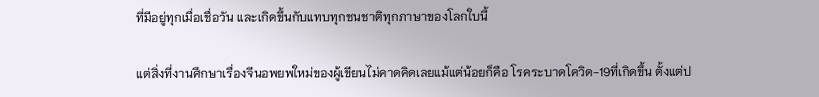ที่มีอยู่ทุกเมื่อเชื่อวัน และเกิดขึ้นกับแทบทุกชนชาติทุกภาษาของโลกใบนี้

แต่สิ่งที่งานศึกษาเรื่องจีนอพยพใหม่ของผู้เขียนไม่คาดคิดเลยแม้แต่น้อยก็คือ โรคระบาดโควิด-19ที่เกิดขึ้น ตั้งแต่ป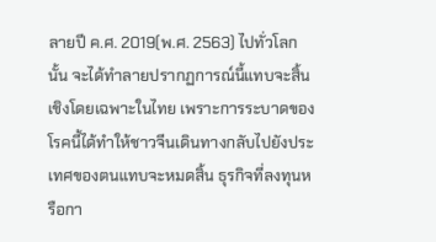ลายปี ค.ศ. 2019(พ.ศ. 2563) ไปทั่วโลกนั้น จะได้ทำลายปรากฏการณ์นี้แทบจะสิ้นเชิงโดยเฉพาะในไทย เพราะการระบาดของโรคนี้ได้ทำให้ชาวจีนเดินทางกลับไปยังประเทศของตนแทบจะหมดสิ้น ธุรกิจที่ลงทุนหรือกา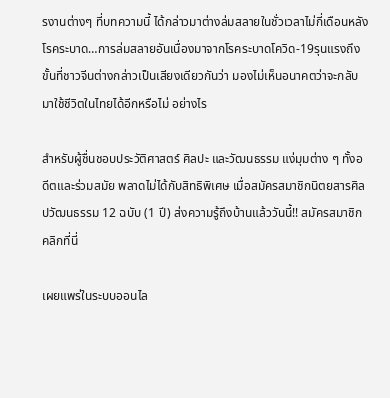รงานต่างๆ ที่บทความนี้ ได้กล่าวมาต่างล่มสลายในชั่วเวลาไม่กี่เดือนหลังโรคระบาด…การล่มสลายอันเนื่องมาจากโรคระบาดโควิด-19รุนแรงถึงขั้นที่ชาวจีนต่างกล่าวเป็นเสียงเดียวกันว่า มองไม่เห็นอนาคตว่าจะกลับมาใช้ชีวิตในไทยได้อีกหรือไม่ อย่างไร

สำหรับผู้ชื่นชอบประวัติศาสตร์ ศิลปะ และวัฒนธรรม แง่มุมต่าง ๆ ทั้งอดีตและร่วมสมัย พลาดไม่ได้กับสิทธิพิเศษ เมื่อสมัครสมาชิกนิตยสารศิลปวัฒนธรรม 12 ฉบับ (1 ปี) ส่งความรู้ถึงบ้านแล้ววันนี้!! สมัครสมาชิกคลิกที่นี่

เผยแพร่ในระบบออนไล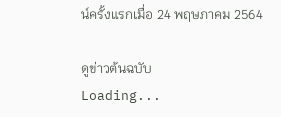น์ครั้งแรกเมื่อ 24 พฤษภาคม 2564

ดูข่าวต้นฉบับ
Loading...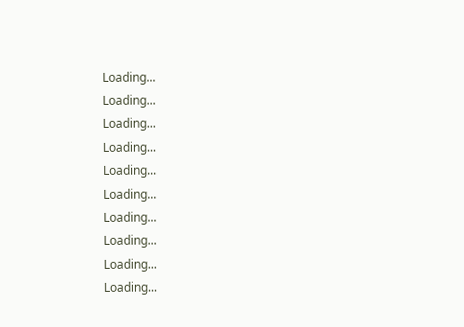Loading...
Loading...
Loading...
Loading...
Loading...
Loading...
Loading...
Loading...
Loading...
Loading...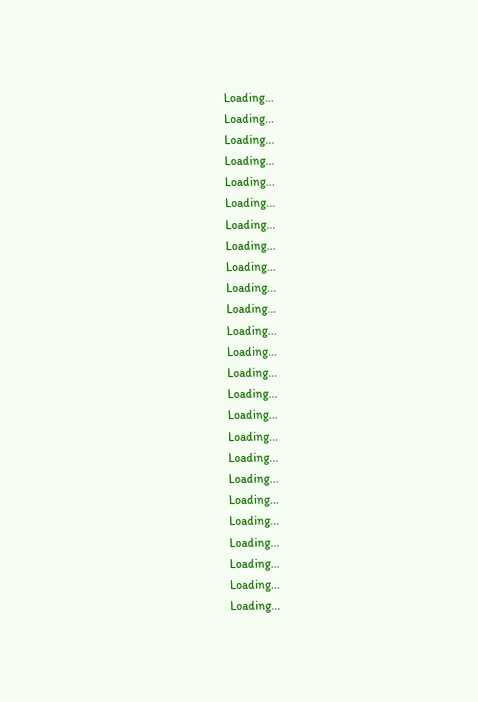Loading...
Loading...
Loading...
Loading...
Loading...
Loading...
Loading...
Loading...
Loading...
Loading...
Loading...
Loading...
Loading...
Loading...
Loading...
Loading...
Loading...
Loading...
Loading...
Loading...
Loading...
Loading...
Loading...
Loading...
Loading...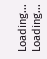Loading...
Loading...